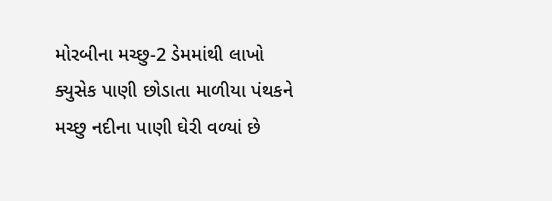મોરબીના મચ્છુ-2 ડેમમાંથી લાખો ક્યુસેક પાણી છોડાતા માળીયા પંથકને મચ્છુ નદીના પાણી ઘેરી વળ્યાં છે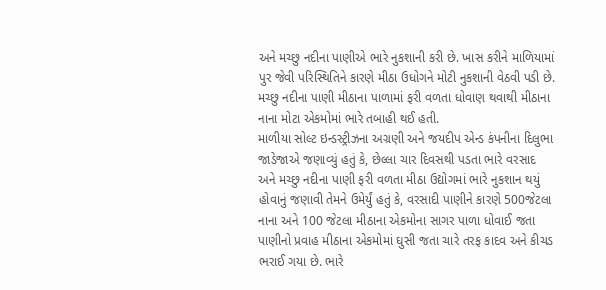અને મચ્છુ નદીના પાણીએ ભારે નુકશાની કરી છે. ખાસ કરીને માળિયામાં પુર જેવી પરિસ્થિતિને કારણે મીઠા ઉધોગને મોટી નુકશાની વેઠવી પડી છે. મચ્છુ નદીના પાણી મીઠાના પાળામાં ફરી વળતા ધોવાણ થવાથી મીઠાના નાના મોટા એકમોમાં ભારે તબાહી થઈ હતી.
માળીયા સોલ્ટ ઇન્ડસ્ટ્રીઝના અગ્રણી અને જયદીપ એન્ડ કંપનીના દિલુભા જાડેજાએ જણાવ્યું હતું કે, છેલ્લા ચાર દિવસથી પડતા ભારે વરસાદ અને મચ્છુ નદીના પાણી ફરી વળતા મીઠા ઉદ્યોગમાં ભારે નુકશાન થયું હોવાનું જણાવી તેમને ઉમેર્યું હતું કે, વરસાદી પાણીને કારણે 500જેટલા નાના અને 100 જેટલા મીઠાના એકમોના સાગર પાળા ધોવાઈ જતા પાણીનો પ્રવાહ મીઠાના એકમોમાં ઘુસી જતા ચારે તરફ કાદવ અને કીચડ ભરાઈ ગયા છે. ભારે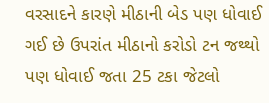વરસાદને કારણે મીઠાની બેડ પણ ધોવાઈ ગઈ છે ઉપરાંત મીઠાનો કરોડો ટન જથ્થો પણ ધોવાઈ જતા 25 ટકા જેટલો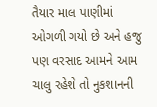તૈયાર માલ પાણીમાં ઓગળી ગયો છે અને હજુ પણ વરસાદ આમને આમ ચાલુ રહેશે તો નુકશાનની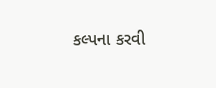કલ્પના કરવી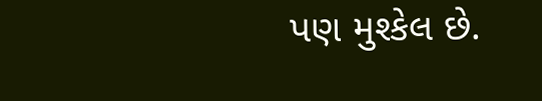પણ મુશ્કેલ છે.